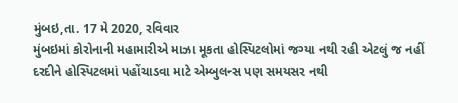મુંબઇ,તા. 17 મે 2020, રવિવાર
મુંબઇમાં કોરોનાની મહામારીએ માઝા મૂકતા હોસ્પિટલોમાં જગ્યા નથી રહી એટલું જ નહીં દરદીને હોસ્પિટલમાં પહોંચાડવા માટે એમ્બુલન્સ પણ સમયસર નથી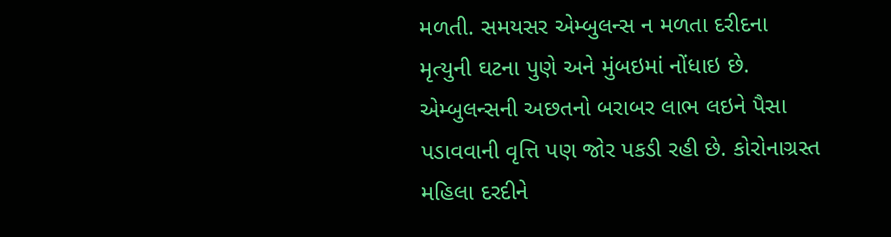મળતી. સમયસર એમ્બુલન્સ ન મળતા દરીદના મૃત્યુની ઘટના પુણે અને મુંબઇમાં નોંધાઇ છે. એમ્બુલન્સની અછતનો બરાબર લાભ લઇને પૈસા પડાવવાની વૃત્તિ પણ જોર પકડી રહી છે. કોરોનાગ્રસ્ત મહિલા દરદીને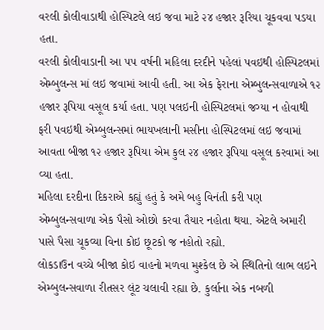વરલી કોલીવાડાથી હોસ્પિટલે લઇ જવા માટે ૨૪ હજાર રૂરિયા ચૂકવવા પડયા હતા.
વરલી કોલીવાડાની આ ૫૫ વર્ષની મહિલા દરદીને પહેલાં પવઇથી હોસ્પિટલમાં એમ્બુલન્સ માં લઇ જવામાં આવી હતી. આ એક ફેરાના એમ્બુલન્સવાળાએ ૧૨ હજાર રૂપિયા વસૂલ કર્યા હતા. પણ પલઇની હોસ્પિટલમાં જગ્યા ન હોવાથી ફરી પવઇથી એમ્બુલન્સમાં ભાયખલાની મસીના હોસ્પિટલમાં લઇ જવામાં આવતા બીજા ૧૨ હજાર રૂપિયા એમ કુલ ૨૪ હજાર રૂપિયા વસૂલ કરવામાં આ વ્યા હતા.
મહિલા દરદીના દિકરાએ કહ્યું હતું કે અમે બહુ વિનંતી કરી પણ એમ્બુલન્સવાળા એક પૈસો ઓછો કરવા તૈયાર નહોતા થયા. એટલે અમારી પાસે પૈસા ચૂકવ્યા વિના કોઇ છૂટકો જ નહોતો રહ્યો.
લોકડાઉન વચ્ચે બીજા કોઇ વાહનો મળવા મુશ્કેલ છે એ સ્થિતિનો લાભ લઇને એમ્બુલન્સવાળા રીતસર લૂંટ ચલાવી રહ્યા છે. કુર્લાના એક નબળી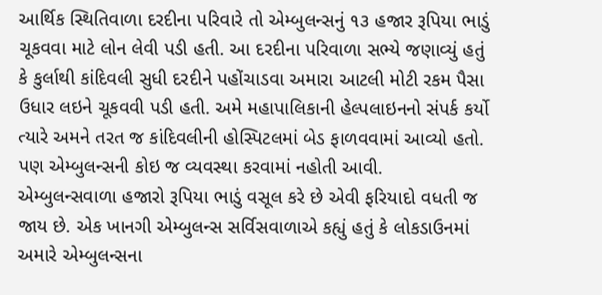આર્થિક સ્થિતિવાળા દરદીના પરિવારે તો એમ્બુલન્સનું ૧૩ હજાર રૂપિયા ભાડું ચૂકવવા માટે લોન લેવી પડી હતી. આ દરદીના પરિવાળા સભ્યે જણાવ્યું હતું કે કુર્લાથી કાંદિવલી સુધી દરદીને પહોંચાડવા અમારા આટલી મોટી રકમ પૈસા ઉધાર લઇને ચૂકવવી પડી હતી. અમે મહાપાલિકાની હેલ્પલાઇનનો સંપર્ક કર્યો ત્યારે અમને તરત જ કાંદિવલીની હોસ્પિટલમાં બેડ ફાળવવામાં આવ્યો હતો. પણ એમ્બુલન્સની કોઇ જ વ્યવસ્થા કરવામાં નહોતી આવી.
એમ્બુલન્સવાળા હજારો રૂપિયા ભાડું વસૂલ કરે છે એવી ફરિયાદો વધતી જ જાય છે. એક ખાનગી એમ્બુલન્સ સર્વિસવાળાએ કહ્યું હતું કે લોકડાઉનમાં અમારે એમ્બુલન્સના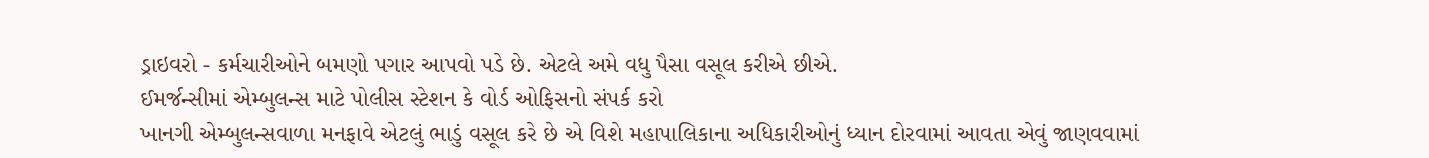ડ્રાઇવરો - કર્મચારીઓને બમણો પગાર આપવો પડે છે. એટલે અમે વધુ પૈસા વસૂલ કરીએ છીએ.
ઈમર્જન્સીમાં એમ્બુલન્સ માટે પોલીસ સ્ટેશન કે વોર્ડ ઓફિસનો સંપર્ક કરો
ખાનગી એમ્બુલન્સવાળા મનફાવે એટલું ભાડું વસૂલ કરે છે એ વિશે મહાપાલિકાના અધિકારીઓનું ધ્યાન દોરવામાં આવતા એવું જાણવવામાં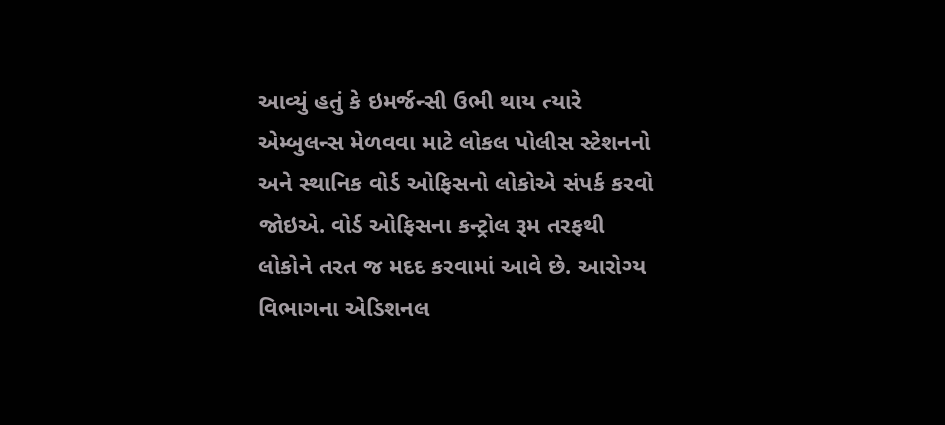આવ્યું હતું કે ઇમર્જન્સી ઉભી થાય ત્યારે એમ્બુલન્સ મેળવવા માટે લોકલ પોલીસ સ્ટેશનનો અને સ્થાનિક વોર્ડ ઓફિસનો લોકોએ સંપર્ક કરવો જોઇએ. વોર્ડ ઓફિસના કન્ટ્રોલ રૂમ તરફથી લોકોને તરત જ મદદ કરવામાં આવે છે. આરોગ્ય વિભાગના એડિશનલ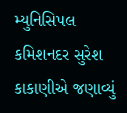મ્યુનિસિપલ કમિશનદર સુરેશ કાકાણીએ જણાવ્યું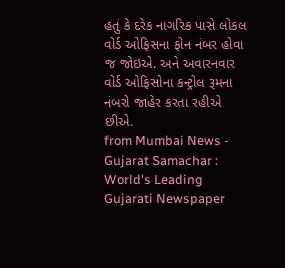હતું કે દરેક નાગરિક પાસે લોકલ વોર્ડ ઓફિસના ફોન નંબર હોવા જ જોઇએ. અને અવારનવાર વોર્ડ ઓફિસોના કન્ટ્રોલ રૂમના નંબરો જાહેર કરતા રહીએ છીએ.
from Mumbai News - Gujarat Samachar : World's Leading Gujarati Newspaper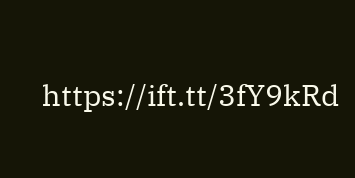https://ift.tt/3fY9kRd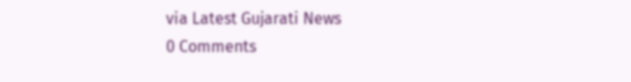via Latest Gujarati News
0 Comments